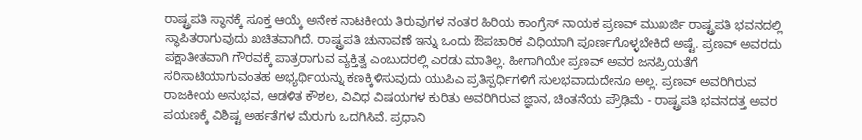ರಾಷ್ಟ್ರಪತಿ ಸ್ಥಾನಕ್ಕೆ ಸೂಕ್ತ ಆಯ್ಕೆ ಅನೇಕ ನಾಟಕೀಯ ತಿರುವುಗಳ ನಂತರ ಹಿರಿಯ ಕಾಂಗ್ರೆಸ್ ನಾಯಕ ಪ್ರಣವ್ ಮುಖರ್ಜಿ ರಾಷ್ಟ್ರಪತಿ ಭವನದಲ್ಲಿ ಸ್ಥಾಪಿತರಾಗುವುದು ಖಚಿತವಾಗಿದೆ. ರಾಷ್ಟ್ರಪತಿ ಚುನಾವಣೆ ಇನ್ನು ಒಂದು ಔಪಚಾರಿಕ ವಿಧಿಯಾಗಿ ಪೂರ್ಣಗೊಳ್ಳಬೇಕಿದೆ ಅಷ್ಟೆ. ಪ್ರಣವ್ ಅವರದು ಪಕ್ಷಾತೀತವಾಗಿ ಗೌರವಕ್ಕೆ ಪಾತ್ರರಾಗುವ ವ್ಯಕ್ತಿತ್ವ ಎಂಬುದರಲ್ಲಿ ಎರಡು ಮಾತಿಲ್ಲ. ಹೀಗಾಗಿಯೇ ಪ್ರಣವ್ ಅವರ ಜನಪ್ರಿಯತೆಗೆ ಸರಿಸಾಟಿಯಾಗುವಂತಹ ಅಭ್ಯರ್ಥಿಯನ್ನು ಕಣಕ್ಕಿಳಿಸುವುದು ಯುಪಿಎ ಪ್ರತಿಸ್ಪರ್ಧಿಗಳಿಗೆ ಸುಲಭವಾದುದೇನೂ ಅಲ್ಲ. ಪ್ರಣವ್ ಅವರಿಗಿರುವ ರಾಜಕೀಯ ಅನುಭವ, ಆಡಳಿತ ಕೌಶಲ, ವಿವಿಧ ವಿಷಯಗಳ ಕುರಿತು ಅವರಿಗಿರುವ ಜ್ಞಾನ, ಚಿಂತನೆಯ ಪ್ರೌಢಿಮೆ - ರಾಷ್ಟ್ರಪತಿ ಭವನದತ್ತ ಅವರ ಪಯಣಕ್ಕೆ ವಿಶಿಷ್ಟ ಅರ್ಹತೆಗಳ ಮೆರುಗು ಒದಗಿಸಿವೆ. ಪ್ರಧಾನಿ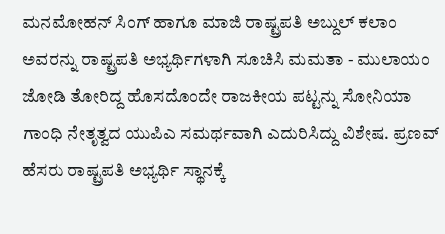ಮನಮೋಹನ್ ಸಿಂಗ್ ಹಾಗೂ ಮಾಜಿ ರಾಷ್ಟ್ರಪತಿ ಅಬ್ದುಲ್ ಕಲಾಂ ಅವರನ್ನು ರಾಷ್ಟ್ರಪತಿ ಅಭ್ಯರ್ಥಿಗಳಾಗಿ ಸೂಚಿಸಿ ಮಮತಾ - ಮುಲಾಯಂ ಜೋಡಿ ತೋರಿದ್ದ ಹೊಸದೊಂದೇ ರಾಜಕೀಯ ಪಟ್ಟನ್ನು ಸೋನಿಯಾ ಗಾಂಧಿ ನೇತೃತ್ವದ ಯುಪಿಎ ಸಮರ್ಥವಾಗಿ ಎದುರಿಸಿದ್ದು ವಿಶೇಷ. ಪ್ರಣವ್ ಹೆಸರು ರಾಷ್ಟ್ರಪತಿ ಅಭ್ಯರ್ಥಿ ಸ್ಥಾನಕ್ಕೆ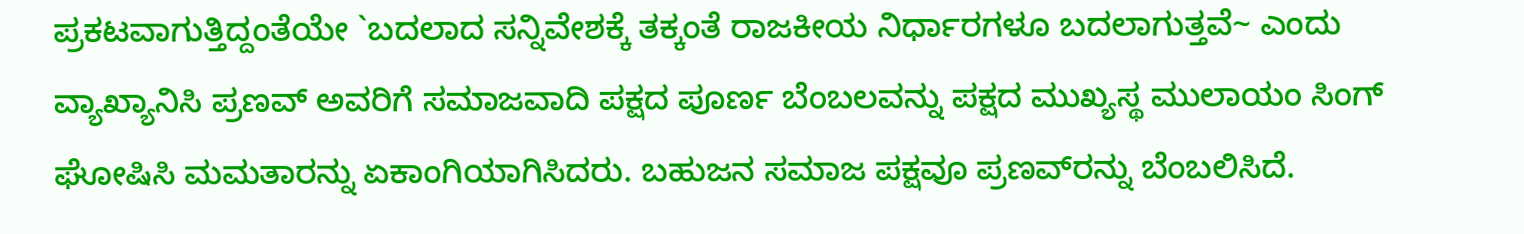ಪ್ರಕಟವಾಗುತ್ತಿದ್ದಂತೆಯೇ `ಬದಲಾದ ಸನ್ನಿವೇಶಕ್ಕೆ ತಕ್ಕಂತೆ ರಾಜಕೀಯ ನಿರ್ಧಾರಗಳೂ ಬದಲಾಗುತ್ತವೆ~ ಎಂದು ವ್ಯಾಖ್ಯಾನಿಸಿ ಪ್ರಣವ್ ಅವರಿಗೆ ಸಮಾಜವಾದಿ ಪಕ್ಷದ ಪೂರ್ಣ ಬೆಂಬಲವನ್ನು ಪಕ್ಷದ ಮುಖ್ಯಸ್ಥ ಮುಲಾಯಂ ಸಿಂಗ್ ಘೋಷಿಸಿ ಮಮತಾರನ್ನು ಏಕಾಂಗಿಯಾಗಿಸಿದರು. ಬಹುಜನ ಸಮಾಜ ಪಕ್ಷವೂ ಪ್ರಣವ್‌ರನ್ನು ಬೆಂಬಲಿಸಿದೆ.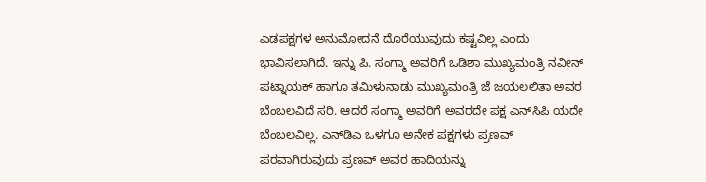ಎಡಪಕ್ಷಗಳ ಅನುಮೋದನೆ ದೊರೆಯುವುದು ಕಷ್ಟವಿಲ್ಲ ಎಂದು ಭಾವಿಸಲಾಗಿದೆ. ಇನ್ನು ಪಿ. ಸಂಗ್ಮಾ ಅವರಿಗೆ ಒಡಿಶಾ ಮುಖ್ಯಮಂತ್ರಿ ನವೀನ್ ಪಟ್ನಾಯಕ್ ಹಾಗೂ ತಮಿಳುನಾಡು ಮುಖ್ಯಮಂತ್ರಿ ಜೆ ಜಯಲಲಿತಾ ಅವರ ಬೆಂಬಲವಿದೆ ಸರಿ. ಆದರೆ ಸಂಗ್ಮಾ ಅವರಿಗೆ ಅವರದೇ ಪಕ್ಷ ಎನ್‌ಸಿಪಿ ಯದೇ ಬೆಂಬಲವಿಲ್ಲ. ಎನ್‌ಡಿಎ ಒಳಗೂ ಅನೇಕ ಪಕ್ಷಗಳು ಪ್ರಣವ್ ಪರವಾಗಿರುವುದು ಪ್ರಣವ್ ಅವರ ಹಾದಿಯನ್ನು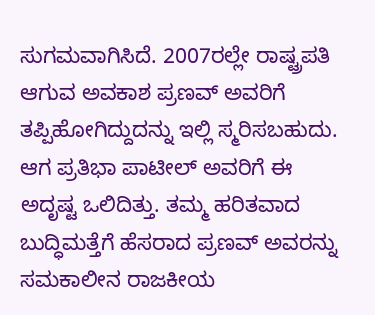ಸುಗಮವಾಗಿಸಿದೆ. 2007ರಲ್ಲೇ ರಾಷ್ಟ್ರಪತಿ ಆಗುವ ಅವಕಾಶ ಪ್ರಣವ್ ಅವರಿಗೆ ತಪ್ಪಿಹೋಗಿದ್ದುದನ್ನು ಇಲ್ಲಿ ಸ್ಮರಿಸಬಹುದು. ಆಗ ಪ್ರತಿಭಾ ಪಾಟೀಲ್ ಅವರಿಗೆ ಈ ಅದೃಷ್ಟ ಒಲಿದಿತ್ತು. ತಮ್ಮ ಹರಿತವಾದ ಬುದ್ಧಿಮತ್ತೆಗೆ ಹೆಸರಾದ ಪ್ರಣವ್ ಅವರನ್ನು ಸಮಕಾಲೀನ ರಾಜಕೀಯ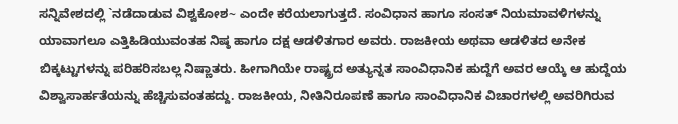ಸನ್ನಿವೇಶದಲ್ಲಿ `ನಡೆದಾಡುವ ವಿಶ್ವಕೋಶ~ ಎಂದೇ ಕರೆಯಲಾಗುತ್ತದೆ. ಸಂವಿಧಾನ ಹಾಗೂ ಸಂಸತ್ ನಿಯಮಾವಳಿಗಳನ್ನು ಯಾವಾಗಲೂ ಎತ್ತಿಹಿಡಿಯುವಂತಹ ನಿಷ್ಠ ಹಾಗೂ ದಕ್ಷ ಆಡಳಿತಗಾರ ಅವರು. ರಾಜಕೀಯ ಅಥವಾ ಆಡಳಿತದ ಅನೇಕ ಬಿಕ್ಕಟ್ಟುಗಳನ್ನು ಪರಿಹರಿಸಬಲ್ಲ ನಿಷ್ಣಾತರು. ಹೀಗಾಗಿಯೇ ರಾಷ್ಟ್ರದ ಅತ್ಯುನ್ನತ ಸಾಂವಿಧಾನಿಕ ಹುದ್ದೆಗೆ ಅವರ ಆಯ್ಕೆ ಆ ಹುದ್ದೆಯ ವಿಶ್ವಾಸಾರ್ಹತೆಯನ್ನು ಹೆಚ್ಚಿಸುವಂತಹದ್ದು. ರಾಜಕೀಯ, ನೀತಿನಿರೂಪಣೆ ಹಾಗೂ ಸಾಂವಿಧಾನಿಕ ವಿಚಾರಗಳಲ್ಲಿ ಅವರಿಗಿರುವ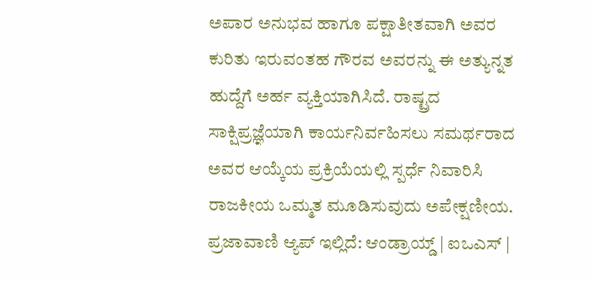ಅಪಾರ ಅನುಭವ ಹಾಗೂ ಪಕ್ಷಾತೀತವಾಗಿ ಅವರ ಕುರಿತು ಇರುವಂತಹ ಗೌರವ ಅವರನ್ನು ಈ ಅತ್ಯುನ್ನತ ಹುದ್ದೆಗೆ ಅರ್ಹ ವ್ಯಕ್ತಿಯಾಗಿಸಿದೆ. ರಾಷ್ಟ್ರದ ಸಾಕ್ಷಿಪ್ರಜ್ಞೆಯಾಗಿ ಕಾರ್ಯನಿರ್ವಹಿಸಲು ಸಮರ್ಥರಾದ ಅವರ ಆಯ್ಕೆಯ ಪ್ರಕ್ರಿಯೆಯಲ್ಲಿ ಸ್ಪರ್ಧೆ ನಿವಾರಿಸಿ ರಾಜಕೀಯ ಒಮ್ಮತ ಮೂಡಿಸುವುದು ಅಪೇಕ್ಷಣೀಯ. ಪ್ರಜಾವಾಣಿ ಆ್ಯಪ್ ಇಲ್ಲಿದೆ: ಆಂಡ್ರಾಯ್ಡ್ | ಐಒಎಸ್ |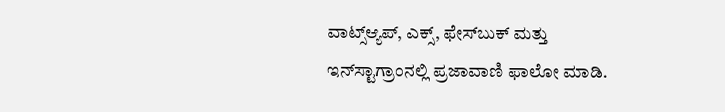ವಾಟ್ಸ್ಆ್ಯಪ್, ಎಕ್ಸ್, ಫೇಸ್‌ಬುಕ್ ಮತ್ತು ಇನ್‌ಸ್ಟಾಗ್ರಾಂನಲ್ಲಿ ಪ್ರಜಾವಾಣಿ ಫಾಲೋ ಮಾಡಿ.